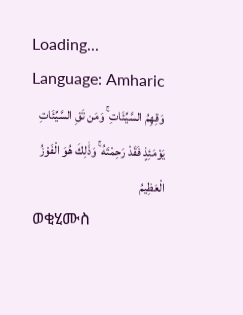Loading...
Language: Amharic
وَقِهِمُ السَّيِّئَاتِ ۚ وَمَن تَقِ السَّيِّئَاتِ يَوْمَئِذٍ فَقَدْ رَحِمْتَهُ ۚ وَذَٰلِكَ هُوَ الْفَوْزُ الْعَظِيمُ
ወቂሂሙስ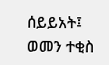ሰይይአት፤ ወመን ተቂስ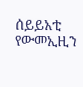ሰይይአቲ የውመኢዚን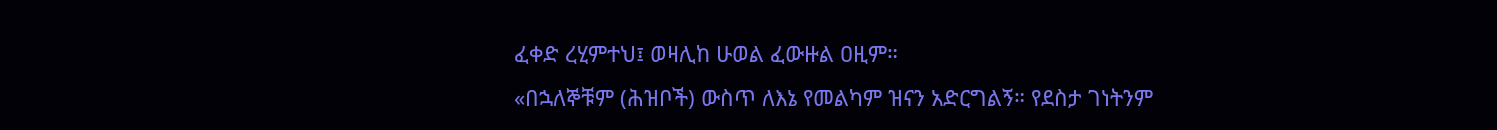ፈቀድ ረሂምተህ፤ ወዛሊከ ሁወል ፈውዙል ዐዚም።
«በኋለኞቹም (ሕዝቦች) ውስጥ ለእኔ የመልካም ዝናን አድርግልኝ። የደስታ ገነትንም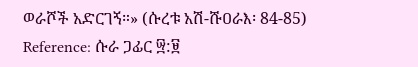ወራሾች አድርገኝ።» (ሱረቱ አሽ-ሹዐራእ፡ 84-85)
Reference: ሱራ ጋፊር ፵:፱